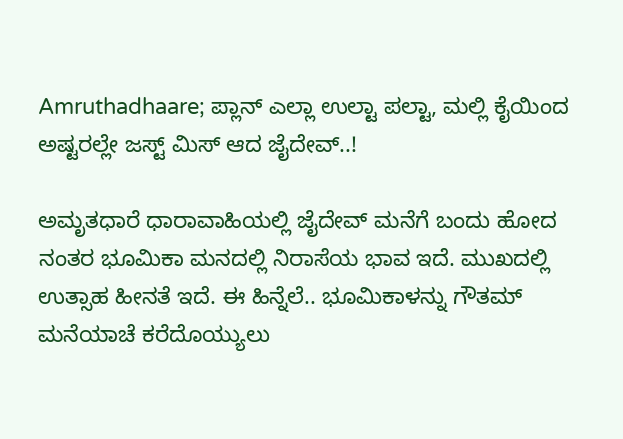Amruthadhaare; ಪ್ಲಾನ್ ಎಲ್ಲಾ ಉಲ್ಟಾ ಪಲ್ಟಾ, ಮಲ್ಲಿ ಕೈಯಿಂದ ಅಷ್ಟರಲ್ಲೇ ಜಸ್ಟ್ ಮಿಸ್ ಆದ ಜೈದೇವ್..!

ಅಮೃತಧಾರೆ ಧಾರಾವಾಹಿಯಲ್ಲಿ ಜೈದೇವ್ ಮನೆಗೆ ಬಂದು ಹೋದ ನಂತರ ಭೂಮಿಕಾ ಮನದಲ್ಲಿ ನಿರಾಸೆಯ ಭಾವ ಇದೆ. ಮುಖದಲ್ಲಿ ಉತ್ಸಾಹ ಹೀನತೆ ಇದೆ. ಈ ಹಿನ್ನೆಲೆ.. ಭೂಮಿಕಾಳನ್ನು ಗೌತಮ್‌ ಮನೆಯಾಚೆ ಕರೆದೊಯ್ಯುಲು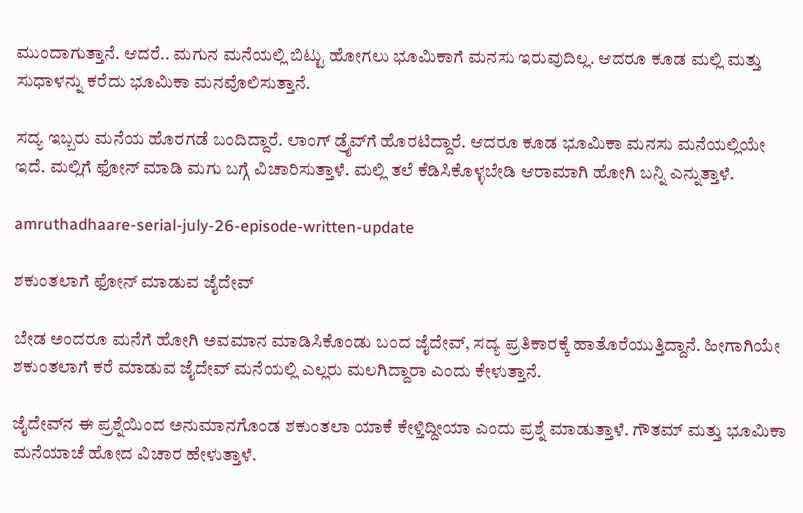ಮುಂದಾಗುತ್ತಾನೆ. ಆದರೆ.. ಮಗುನ ಮನೆಯಲ್ಲಿ ಬಿಟ್ಟು ಹೋಗಲು ಭೂಮಿಕಾಗೆ ಮನಸು ಇರುವುದಿಲ್ಲ. ಆದರೂ ಕೂಡ ಮಲ್ಲಿ ಮತ್ತು ಸುಧಾಳನ್ನು ಕರೆದು ಭೂಮಿಕಾ ಮನವೊಲಿಸುತ್ತಾನೆ.

ಸದ್ಯ ಇಬ್ಬರು ಮನೆಯ ಹೊರಗಡೆ ಬಂದಿದ್ದಾರೆ. ಲಾಂಗ್ ಡ್ರೈವ್‌ಗೆ ಹೊರಟಿದ್ದಾರೆ. ಆದರೂ ಕೂಡ ಭೂಮಿಕಾ ಮನಸು ಮನೆಯಲ್ಲಿಯೇ ಇದೆ. ಮಲ್ಲಿಗೆ ಫೋನ್ ಮಾಡಿ ಮಗು ಬಗ್ಗೆ ವಿಚಾರಿಸುತ್ತಾಳೆ. ಮಲ್ಲಿ ತಲೆ ಕೆಡಿಸಿಕೊಳ್ಳಬೇಡಿ ಆರಾಮಾಗಿ ಹೋಗಿ ಬನ್ನಿ ಎನ್ನುತ್ತಾಳೆ.

amruthadhaare-serial-july-26-episode-written-update

ಶಕುಂತಲಾಗೆ ಫೋನ್ ಮಾಡುವ ಜೈದೇವ್

ಬೇಡ ಅಂದರೂ ಮನೆಗೆ ಹೋಗಿ ಅವಮಾನ ಮಾಡಿಸಿಕೊಂಡು ಬಂದ ಜೈದೇವ್, ಸದ್ಯ ಪ್ರತಿಕಾರಕ್ಕೆ ಹಾತೊರೆಯುತ್ತಿದ್ದಾನೆ. ಹೀಗಾಗಿಯೇ ಶಕುಂತಲಾಗೆ ಕರೆ ಮಾಡುವ ಜೈದೇವ್ ಮನೆಯಲ್ಲಿ ಎಲ್ಲರು ಮಲಗಿದ್ದಾರಾ ಎಂದು ಕೇಳುತ್ತಾನೆ.

ಜೈದೇವ್‌ನ ಈ ಪ್ರಶ್ನೆಯಿಂದ ಅನುಮಾನಗೊಂಡ ಶಕುಂತಲಾ ಯಾಕೆ ಕೇಳ್ತಿದ್ದೀಯಾ ಎಂದು ಪ್ರಶ್ನೆ ಮಾಡುತ್ತಾಳೆ. ಗೌತಮ್ ಮತ್ತು ಭೂಮಿಕಾ ಮನೆಯಾಚೆ ಹೋದ ವಿಚಾರ ಹೇಳುತ್ತಾಳೆ.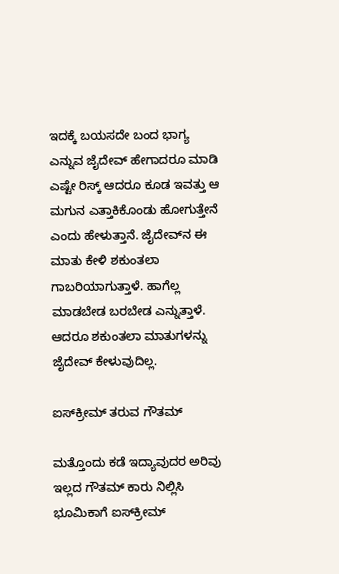ಇದಕ್ಕೆ ಬಯಸದೇ ಬಂದ ಭಾಗ್ಯ ಎನ್ನುವ ಜೈದೇವ್ ಹೇಗಾದರೂ ಮಾಡಿ ಎಷ್ಟೇ ರಿಸ್ಕ್ ಆದರೂ ಕೂಡ ಇವತ್ತು ಆ ಮಗುನ ಎತ್ತಾಕಿಕೊಂಡು ಹೋಗುತ್ತೇನೆ ಎಂದು ಹೇಳುತ್ತಾನೆ. ಜೈದೇವ್‌ನ ಈ ಮಾತು ಕೇಳಿ ಶಕುಂತಲಾ ಗಾಬರಿಯಾಗುತ್ತಾಳೆ. ಹಾಗೆಲ್ಲ ಮಾಡಬೇಡ ಬರಬೇಡ ಎನ್ನುತ್ತಾಳೆ. ಆದರೂ ಶಕುಂತಲಾ ಮಾತುಗಳನ್ನು ಜೈದೇವ್ ಕೇಳುವುದಿಲ್ಲ.

ಐಸ್‌ಕ್ರೀಮ್ ತರುವ ಗೌತಮ್

ಮತ್ತೊಂದು ಕಡೆ ಇದ್ಯಾವುದರ ಅರಿವು ಇಲ್ಲದ ಗೌತಮ್ ಕಾರು ನಿಲ್ಲಿಸಿ ಭೂಮಿಕಾಗೆ ಐಸ್‌ಕ್ರೀಮ್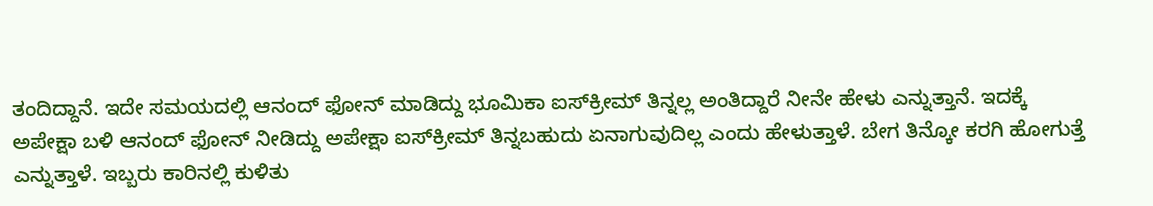ತಂದಿದ್ದಾನೆ. ಇದೇ ಸಮಯದಲ್ಲಿ ಆನಂದ್ ಫೋನ್ ಮಾಡಿದ್ದು ಭೂಮಿಕಾ ಐಸ್‌ಕ್ರೀಮ್ ತಿನ್ನಲ್ಲ ಅಂತಿದ್ದಾರೆ ನೀನೇ ಹೇಳು ಎನ್ನುತ್ತಾನೆ. ಇದಕ್ಕೆ ಅಪೇಕ್ಷಾ ಬಳಿ ಆನಂದ್ ಫೋನ್ ನೀಡಿದ್ದು ಅಪೇಕ್ಷಾ ಐಸ್‌ಕ್ರೀಮ್ ತಿನ್ನಬಹುದು ಏನಾಗುವುದಿಲ್ಲ ಎಂದು ಹೇಳುತ್ತಾಳೆ. ಬೇಗ ತಿನ್ಕೋ ಕರಗಿ ಹೋಗುತ್ತೆ ಎನ್ನುತ್ತಾಳೆ. ಇಬ್ಬರು ಕಾರಿನಲ್ಲಿ ಕುಳಿತು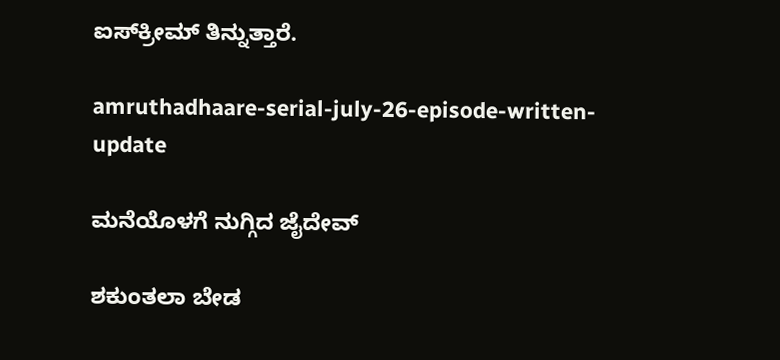ಐಸ್‌ಕ್ರೀಮ್ ತಿನ್ನುತ್ತಾರೆ.

amruthadhaare-serial-july-26-episode-written-update

ಮನೆಯೊಳಗೆ ನುಗ್ಗಿದ ಜೈದೇವ್

ಶಕುಂತಲಾ ಬೇಡ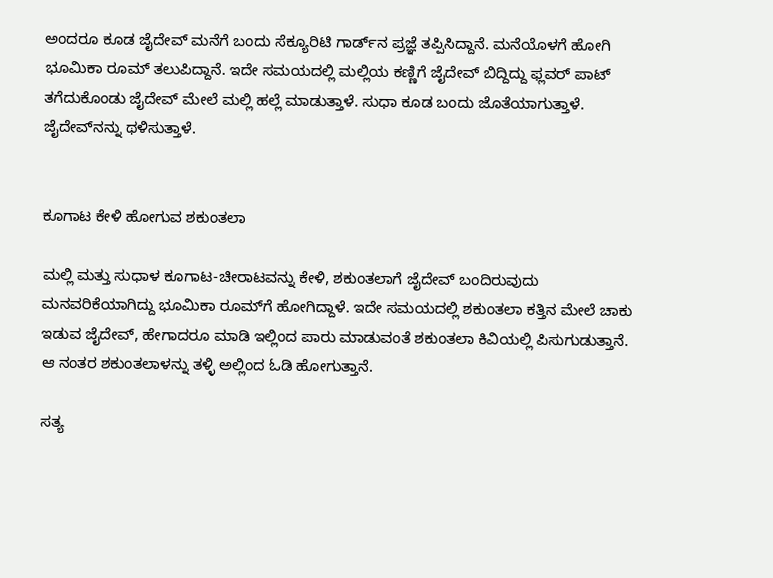ಅಂದರೂ ಕೂಡ ಜೈದೇವ್ ಮನೆಗೆ ಬಂದು ಸೆಕ್ಯೂರಿಟಿ ಗಾರ್ಡ್‌ನ ಪ್ರಜ್ಞೆ ತಪ್ಪಿಸಿದ್ದಾನೆ. ಮನೆಯೊಳಗೆ ಹೋಗಿ ಭೂಮಿಕಾ ರೂಮ್ ತಲುಪಿದ್ದಾನೆ. ಇದೇ ಸಮಯದಲ್ಲಿ ಮಲ್ಲಿಯ ಕಣ್ಣಿಗೆ ಜೈದೇವ್ ಬಿದ್ದಿದ್ದು ಫ್ಲವರ್ ಪಾಟ್ ತಗೆದುಕೊಂಡು ಜೈದೇವ್‌ ಮೇಲೆ ಮಲ್ಲಿ ಹಲ್ಲೆ ಮಾಡುತ್ತಾಳೆ. ಸುಧಾ ಕೂಡ ಬಂದು ಜೊತೆಯಾಗುತ್ತಾಳೆ. ಜೈದೇವ್‌ನನ್ನು ಥಳಿಸುತ್ತಾಳೆ.


ಕೂಗಾಟ ಕೇಳಿ ಹೋಗುವ ಶಕುಂತಲಾ

ಮಲ್ಲಿ ಮತ್ತು ಸುಧಾಳ ಕೂಗಾಟ-ಚೀರಾಟವನ್ನು ಕೇಳಿ, ಶಕುಂತಲಾಗೆ ಜೈದೇವ್‌ ಬಂದಿರುವುದು ಮನವರಿಕೆಯಾಗಿದ್ದು ಭೂಮಿಕಾ ರೂಮ್‌ಗೆ ಹೋಗಿದ್ದಾಳೆ. ಇದೇ ಸಮಯದಲ್ಲಿ ಶಕುಂತಲಾ ಕತ್ತಿನ ಮೇಲೆ ಚಾಕು ಇಡುವ ಜೈದೇವ್, ಹೇಗಾದರೂ ಮಾಡಿ ಇಲ್ಲಿಂದ ಪಾರು ಮಾಡುವಂತೆ ಶಕುಂತಲಾ ಕಿವಿಯಲ್ಲಿ ಪಿಸುಗುಡುತ್ತಾನೆ. ಆ ನಂತರ ಶಕುಂತಲಾಳನ್ನು ತಳ್ಳಿ ಅಲ್ಲಿಂದ ಓಡಿ ಹೋಗುತ್ತಾನೆ.

ಸತ್ಯ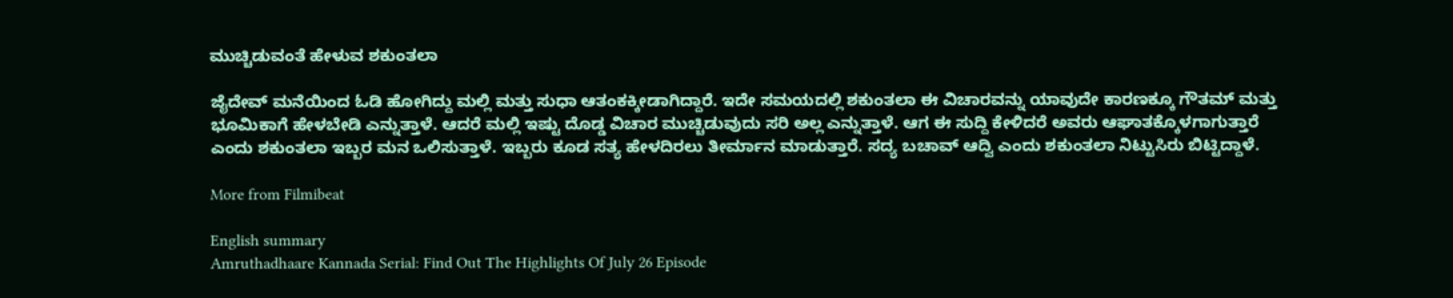ಮುಚ್ಚಿಡುವಂತೆ ಹೇಳುವ ಶಕುಂತಲಾ

ಜೈದೇವ್ ಮನೆಯಿಂದ ಓಡಿ ಹೋಗಿದ್ದು ಮಲ್ಲಿ ಮತ್ತು ಸುಧಾ ಆತಂಕಕ್ಕೀಡಾಗಿದ್ದಾರೆ. ಇದೇ ಸಮಯದಲ್ಲಿ ಶಕುಂತಲಾ ಈ ವಿಚಾರವನ್ನು ಯಾವುದೇ ಕಾರಣಕ್ಕೂ ಗೌತಮ್ ಮತ್ತು ಭೂಮಿಕಾಗೆ ಹೇಳಬೇಡಿ ಎನ್ನುತ್ತಾಳೆ. ಆದರೆ ಮಲ್ಲಿ ಇಷ್ಟು ದೊಡ್ಡ ವಿಚಾರ ಮುಚ್ಚಿಡುವುದು ಸರಿ ಅಲ್ಲ ಎನ್ನುತ್ತಾಳೆ. ಆಗ ಈ ಸುದ್ದಿ ಕೇಳಿದರೆ ಅವರು ಆಘಾತಕ್ಕೊಳಗಾಗುತ್ತಾರೆ ಎಂದು ಶಕುಂತಲಾ ಇಬ್ಬರ ಮನ ಒಲಿಸುತ್ತಾಳೆ. ಇಬ್ಬರು ಕೂಡ ಸತ್ಯ ಹೇಳದಿರಲು ತೀರ್ಮಾನ ಮಾಡುತ್ತಾರೆ. ಸದ್ಯ ಬಚಾವ್ ಆದ್ವಿ ಎಂದು ಶಕುಂತಲಾ ನಿಟ್ಟುಸಿರು ಬಿಟ್ಟಿದ್ದಾಳೆ.

More from Filmibeat

English summary
Amruthadhaare Kannada Serial: Find Out The Highlights Of July 26 Episode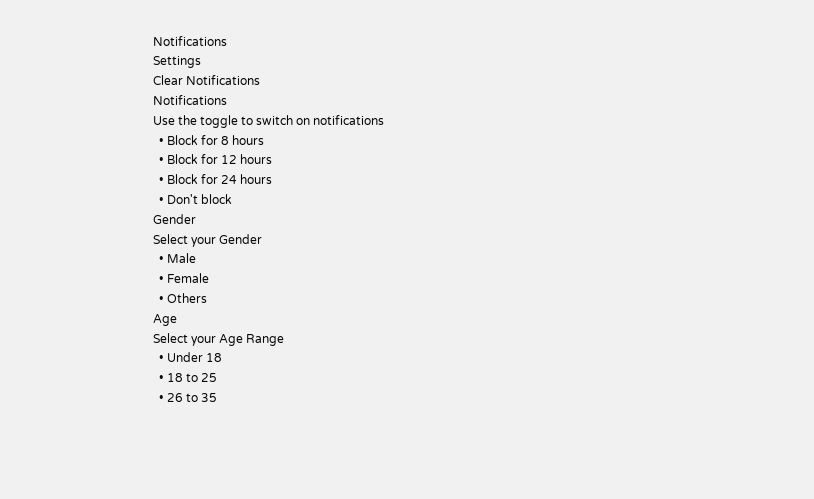Notifications
Settings
Clear Notifications
Notifications
Use the toggle to switch on notifications
  • Block for 8 hours
  • Block for 12 hours
  • Block for 24 hours
  • Don't block
Gender
Select your Gender
  • Male
  • Female
  • Others
Age
Select your Age Range
  • Under 18
  • 18 to 25
  • 26 to 35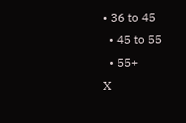• 36 to 45
  • 45 to 55
  • 55+
X